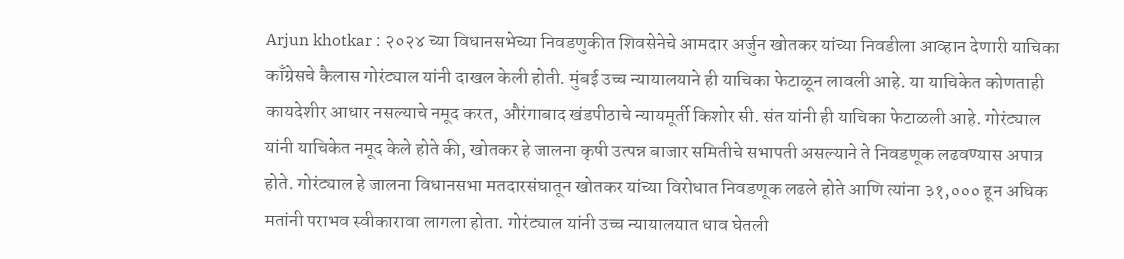Arjun khotkar : २०२४ च्या विधानसभेच्या निवडणुकीत शिवसेनेचे आमदार अर्जुन खोतकर यांच्या निवडीला आव्हान देणारी याचिका काँग्रेसचे कैलास गोरंट्याल यांनी दाखल केली होती. मुंबई उच्च न्यायालयाने ही याचिका फेटाळून लावली आहे. या याचिकेत कोणताही कायदेशीर आधार नसल्याचे नमूद करत, औरंगाबाद खंडपीठाचे न्यायमूर्ती किशोर सी. संत यांनी ही याचिका फेटाळली आहे. गोरंट्याल यांनी याचिकेत नमूद केले होते की, खोतकर हे जालना कृषी उत्पन्न बाजार समितीचे सभापती असल्याने ते निवडणूक लढवण्यास अपात्र होते. गोरंट्याल हे जालना विधानसभा मतदारसंघातून खोतकर यांच्या विरोधात निवडणूक लढले होते आणि त्यांना ३१,००० हून अधिक मतांनी पराभव स्वीकारावा लागला होता. गोरंट्याल यांनी उच्च न्यायालयात धाव घेतली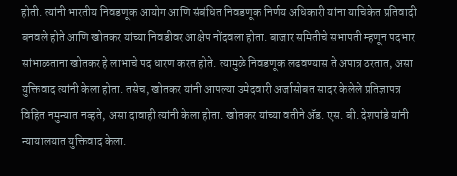होती. त्यांनी भारतीय निवडणूक आयोग आणि संबंधित निवडणूक निर्णय अधिकारी यांना याचिकेत प्रतिवादी बनवले होते आणि खोतकर यांच्या निवडीवर आक्षेप नोंदवला होता. बाजार समितीचे सभापती म्हणून पदभार सांभाळताना खोतकर हे लाभाचे पद धारण करत होते. त्यामुळे निवडणूक लढवण्यास ते अपात्र ठरतात, असा युक्तिवाद त्यांनी केला होता. तसेच, खोतकर यांनी आपल्या उमेदवारी अर्जासोबत सादर केलेले प्रतिज्ञापत्र विहित नमुन्यात नव्हते, असा दावाही त्यांनी केला होता. खोतकर यांच्या वतीने ॲड. एस. बी. देशपांडे यांनी न्यायालयात युक्तिवाद केला.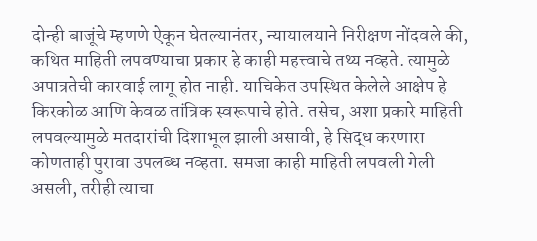दोन्ही बाजूंचे म्हणणे ऐकून घेतल्यानंतर, न्यायालयाने निरीक्षण नोंदवले की, कथित माहिती लपवण्याचा प्रकार हे काही महत्त्वाचे तथ्य नव्हते. त्यामुळे अपात्रतेची कारवाई लागू होत नाही. याचिकेत उपस्थित केलेले आक्षेप हे किरकोळ आणि केवळ तांत्रिक स्वरूपाचे होते. तसेच, अशा प्रकारे माहिती लपवल्यामुळे मतदारांची दिशाभूल झाली असावी, हे सिद्ध करणारा कोणताही पुरावा उपलब्ध नव्हता. समजा काही माहिती लपवली गेली असली, तरीही त्याचा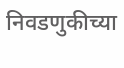निवडणुकीच्या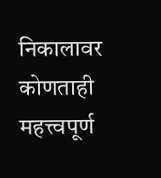निकालावर कोणताही महत्त्वपूर्ण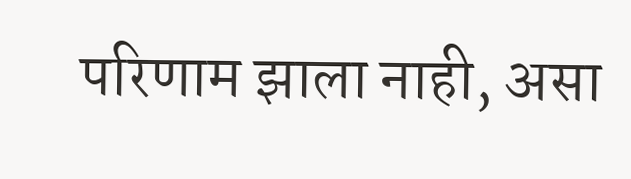परिणाम झाला नाही, असा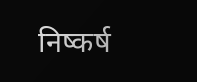निष्कर्ष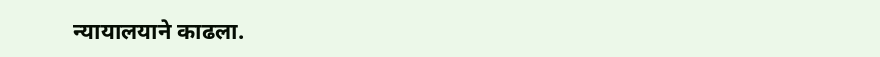न्यायालयाने काढला.